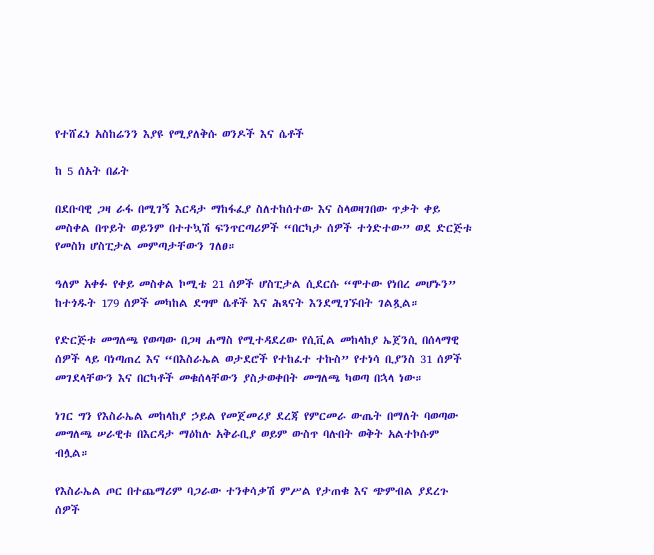የተሸፈነ አስከሬንን እያዩ የሚያለቅሱ ወንዶች እና ሴቶች

ከ 5 ሰአት በፊት

በደቡባዊ ጋዛ ራፋ በሚገኝ እርዳታ ማከፋፈያ ስለተከሰተው እና ስላወዛገበው ጥቃት ቀይ መስቀል በጥይት ወይንም በተተኳሽ ፍንጥርጣሪዎች “በርካታ ሰዎች ተጎድተው” ወደ ድርጅቱ የመስክ ሆስፒታል መምጣታቸውን ገለፀ።

ዓለም አቀፉ የቀይ መስቀል ኮሚቴ 21 ሰዎች ሆስፒታል ሲደርሱ “ሞተው የነበረ መሆኑን” ከተጎዱት 179 ሰዎች መካከል ደግሞ ሴቶች እና ሕጻናት እንደሚገኙበት ገልጿል።

የድርጅቱ መግለጫ የወጣው በጋዛ ሐማስ የሚተዳደረው የሲቪል መከላከያ ኤጀንሲ በሰላማዊ ሰዎች ላይ ባነጣጠረ እና “በእስራኤል ወታደሮች የተከፈተ ተኩስ” የተነሳ ቢያንስ 31 ሰዎች መገደላቸውን እና በርካቶች መቁሰላቸውን ያስታወቀበት መግለጫ ካወጣ በኋላ ነው።

ነገር ግን የእስራኤል መከላከያ ኃይል የመጀመሪያ ደረጃ የምርመራ ውጤት በማለት ባወጣው መግለጫ ሠራዊቱ በእርዳታ ማዕከሉ አቅራቢያ ወይም ውስጥ ባሉበት ወቅት አልተኮሱም ብሏል።

የእስራኤል ጦር በተጨማሪም ባጋራው ተንቀሳቃሽ ምሥል የታጠቁ እና ጭምብል ያደረጉ ሰዎች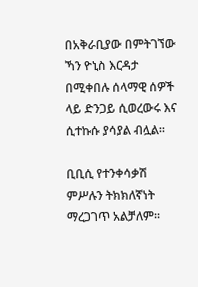በአቅራቢያው በምትገኘው ኻን ዮኒስ እርዳታ በሚቀበሉ ሰላማዊ ሰዎች ላይ ድንጋይ ሲወረውሩ እና ሲተኩሱ ያሳያል ብሏል።

ቢቢሲ የተንቀሳቃሽ ምሥሉን ትክክለኛነት ማረጋገጥ አልቻለም።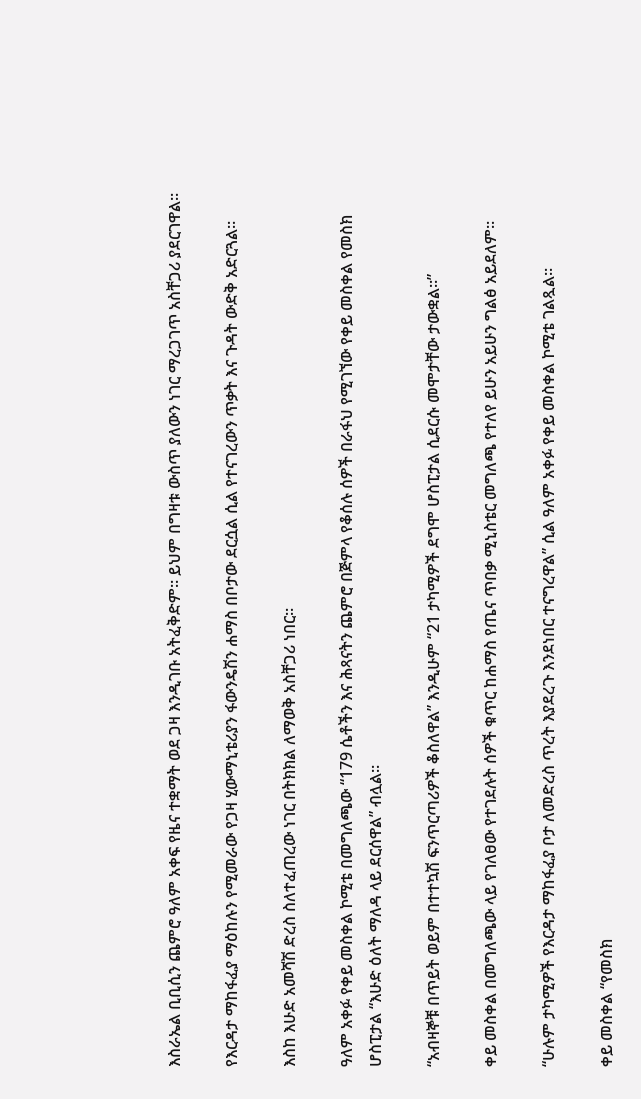እስራኤል ቢቢሲን ጨምሮ ዓለም አቀፍ የዜና ተቋማት ወደ ጋዛ እንዲገቡ አትፈቅድም። ይህም በግዛቱ ውስጥ ያለውን ነገር ማረጋገጥ አስቸጋሪ ያደርገዋል።

የእርዳታ ማከፋፈያ ማዕከሉን የሚመራው የጋዛ ሂውማኒቴሪያን ፋውንዴሽን ሐማስ በቦታው ደርሷል ሲል የተናገረውን ጥቃት እና ጉዳት ውድቅ አድርጓል።

እስከ እሁድ አመሻሽ ድረስ ስለተፈጠረው ነገር በትክክል ለማወቅ አስቸጋሪ ነበር።

ዓለም አቀፉ የቀይ መስቀል ኮሚቴ በመግለጫው “179 ሴቶችን እና ሕጻናትን ጨምሮ በጅምላ የቆሰሉ ሰዎች በራፋህ የሚገኘው የቀይ መስቀል የመስክ ሆስፒታል “እሁድ ዕለት ማለዳ ላይ ደርሰዋል” ብሏል።

“አብዛኞቹ በጥይት ወይም በተተኳሽ ፍንጥርጣሪዎች ቆስለዋል” እንዲሁም “21 ታካሚዎች ደግሞ ሆስፒታል ሲደርሱ መሞታቸው ታውቋል።”

ቀይ መስቀል በመግለጫው ላይ የገለፀው የተገደሉት ሰዎች ቁጥር ከሐማስ የጤና ጥበቃ ሚኒስቴር መግለጫ የተለየ ይሁን አይሁን ግልፅ አይደለም።

“ሁሉም ታካሚዎች የእርዳታ ማከፋፈያ ቦታ ለመድረስ ጥረት እያደረጉ እንደነበር ተናግረዋል” ሲል ዓለም አቀፉ የቀይ መስቀል ኮሚቴ ገልጿል።

ቀይ መስቀል “የመስክ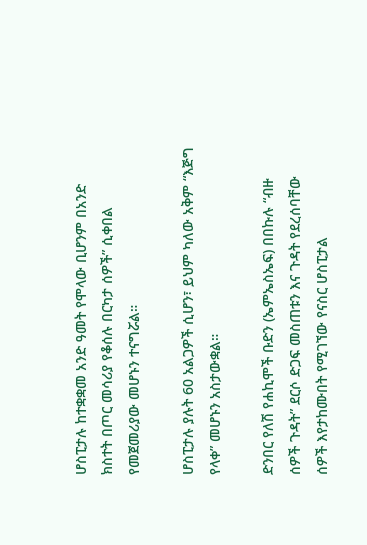ሆስፒታሉ ከተቋቋመ አንድ ዓመት የሞላው ቢሆንም በአንድ ክስተት በጦር መሳሪያ የቆሰሉ በርካታ ሰዎች” ሲቀበል የመጀመሪያው መሆኑን ተናግሯል።

ሆስፒታሉ ያሉት 60 አልጋዎች ሲሆን፣ ይህም ካለው አቅም “እጅግ የላቀ” መሆኑን አስታውቋል።

ድንበር የለሽ የሐኪሞች ቡድን (ኤምኤስኤፍ) በበኩሉ “ብዙ ሰዎች ጉዳት” ደርሶ ድጋፍ መስጠቱን እና ጉዳት የደረሰባቸው ሰዎች እየታከሙበት የሚገኘው የናስር ሆስፒታል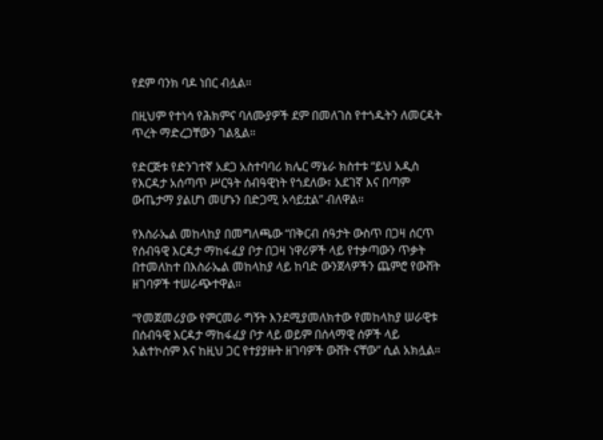የደም ባንክ ባዶ ነበር ብሏል።

በዚህም የተነሳ የሕክምና ባለሙያዎች ደም በመለገስ የተጎዱትን ለመርዳት ጥረት ማድረጋቸውን ገልጿል።

የድርጅቱ የድንገተኛ አደጋ አስተባባሪ ክሌር ማኔራ ክስተቱ “ይህ አዲስ የእርዳታ አሰጣጥ ሥርዓት ሰብዓዊነት የጎደለው፣ አደገኛ እና በጣም ውጤታማ ያልሆነ መሆኑን በድጋሚ አሳይቷል” ብለዋል።

የእስራኤል መከላከያ በመግለጫው “በቅርብ ሰዓታት ውስጥ በጋዛ ሰርጥ የሰብዓዊ እርዳታ ማከፋፈያ ቦታ በጋዛ ነዋሪዎች ላይ የተቃጣውን ጥቃት በተመለከተ በእስራኤል መከላከያ ላይ ከባድ ውንጀላዎችን ጨምሮ የውሸት ዘገባዎች ተሠራጭተዋል።

“የመጀመሪያው የምርመራ ግኝት እንደሚያመለክተው የመከላከያ ሠራዊቱ በሰብዓዊ እርዳታ ማከፋፈያ ቦታ ላይ ወይም በሰላማዊ ሰዎች ላይ አልተኮሰም እና ከዚህ ጋር የተያያዙት ዘገባዎች ውሸት ናቸው” ሲል አክሏል።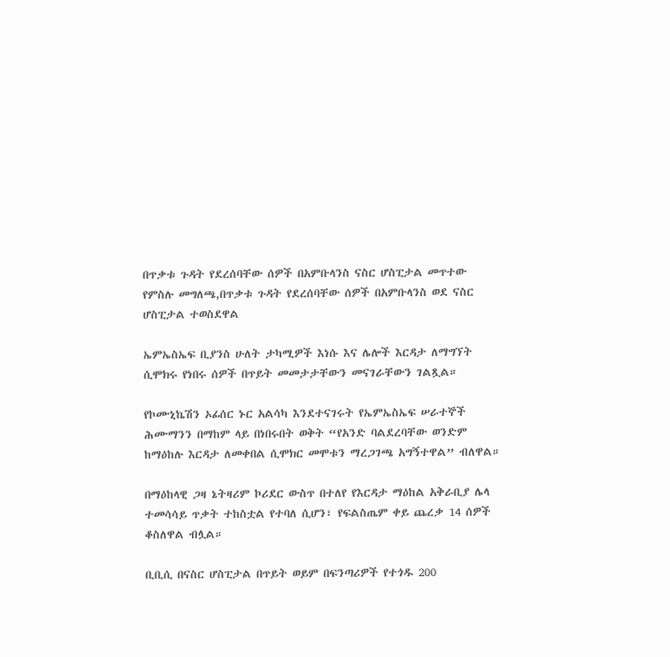በጥቃቱ ጉዳት የደረሰባቸው ሰዎች በአምቡላንስ ናስር ሆስፒታል መጥተው
የምስሉ መግለጫ,በጥቃቱ ጉዳት የደረሰባቸው ሰዎች በአምቡላንስ ወደ ናስር ሆስፒታል ተወስደዋል

ኤምኤስኤፍ ቢያንስ ሁለት ታካሚዎች እነሱ እና ሌሎች እርዳታ ለማግኘት ሲሞክሩ የነበሩ ሰዎች በጥይት መመታታቸውን መናገራቸውን ገልጿል።

የኮሙኒኬሽን ኦፊሰር ኑር አልሳካ እንደተናገሩት የኤምኤስኤፍ ሠራተኞች ሕሙማንን በማከም ላይ በነበሩበት ወቅት “የአንድ ባልደረባቸው ወንድም ከማዕከሉ እርዳታ ለመቀበል ሲሞክር መሞቱን ማረጋገጫ አግኝተዋል” ብለዋል።

በማዕከላዊ ጋዛ ኔትዛሪም ኮሪደር ውስጥ በተለየ የእርዳታ ማዕከል አቅራቢያ ሌላ ተመሳሳይ ጥቃት ተከስቷል የተባለ ሲሆን፣ የፍልስጤም ቀይ ጨረቃ 14 ሰዎች ቆስለዋል ብሏል።

ቢቢሲ በናስር ሆስፒታል በጥይት ወይም በፍንጣሪዎች የተጎዱ 200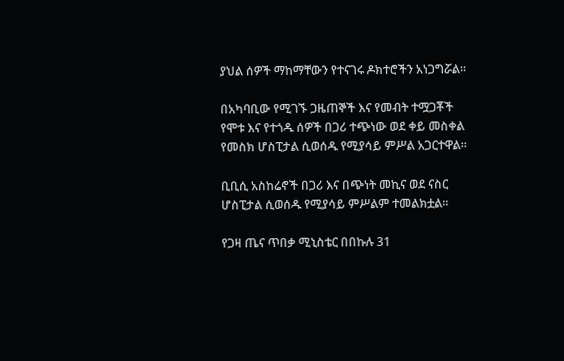ያህል ሰዎች ማከማቸውን የተናገሩ ዶክተሮችን አነጋግሯል።

በአካባቢው የሚገኙ ጋዜጠኞች እና የመብት ተሟጋቾች የሞቱ እና የተጎዱ ሰዎች በጋሪ ተጭነው ወደ ቀይ መስቀል የመስክ ሆስፒታል ሲወሰዱ የሚያሳይ ምሥል አጋርተዋል።

ቢቢሲ አስከሬኖች በጋሪ እና በጭነት መኪና ወደ ናስር ሆስፒታል ሲወሰዱ የሚያሳይ ምሥልም ተመልክቷል።

የጋዛ ጤና ጥበቃ ሚኒስቴር በበኩሉ 31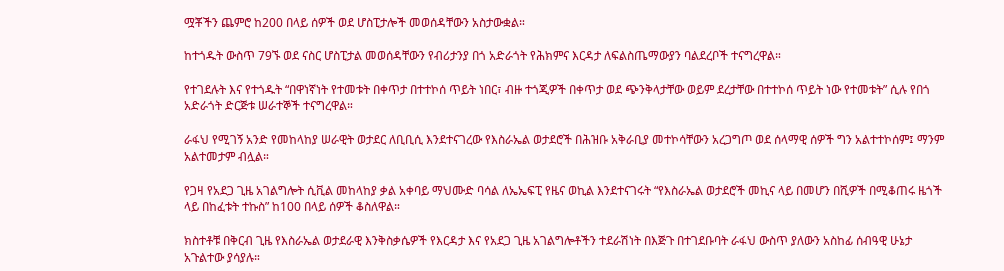ሟቾችን ጨምሮ ከ200 በላይ ሰዎች ወደ ሆስፒታሎች መወሰዳቸውን አስታውቋል።

ከተጎዱት ውስጥ 79ኙ ወደ ናስር ሆስፒታል መወሰዳቸውን የብሪታንያ በጎ አድራጎት የሕክምና እርዳታ ለፍልስጤማውያን ባልደረቦች ተናግረዋል።

የተገደሉት እና የተጎዱት “በዋነኛነት የተመቱት በቀጥታ በተተኮሰ ጥይት ነበር፣ ብዙ ተጎጂዎች በቀጥታ ወደ ጭንቅላታቸው ወይም ደረታቸው በተተኮሰ ጥይት ነው የተመቱት” ሲሉ የበጎ አድራጎት ድርጅቱ ሠራተኞች ተናግረዋል።

ራፋህ የሚገኝ አንድ የመከላከያ ሠራዊት ወታደር ለቢቢሲ እንደተናገረው የእስራኤል ወታደሮች በሕዝቡ አቅራቢያ መተኮሳቸውን አረጋግጦ ወደ ሰላማዊ ሰዎች ግን አልተተኮሰም፤ ማንም አልተመታም ብሏል።

የጋዛ የአደጋ ጊዜ አገልግሎት ሲቪል መከላከያ ቃል አቀባይ ማህሙድ ባሳል ለኤኤፍፒ የዜና ወኪል እንደተናገሩት “የእስራኤል ወታደሮች መኪና ላይ በመሆን በሺዎች በሚቆጠሩ ዜጎች ላይ በከፈቱት ተኩስ” ከ100 በላይ ሰዎች ቆስለዋል።

ክስተቶቹ በቅርብ ጊዜ የእስራኤል ወታደራዊ እንቅስቃሴዎች የእርዳታ እና የአደጋ ጊዜ አገልግሎቶችን ተደራሽነት በእጅጉ በተገደቡባት ራፋህ ውስጥ ያለውን አስከፊ ሰብዓዊ ሁኔታ አጉልተው ያሳያሉ።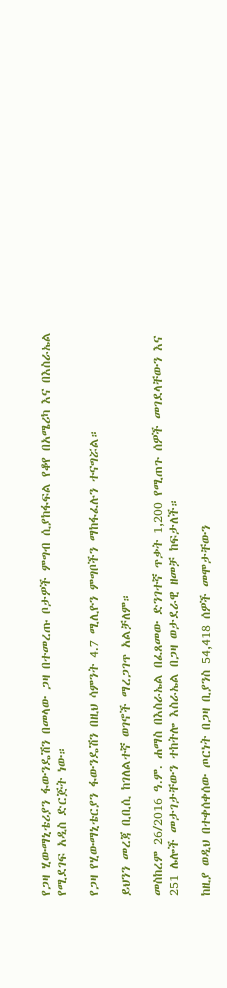የጋዛ ሂውማኒቴሪያን ፋውንዴሽን በመላው ጋዛ በተመረጡ ቦታዎች ምግብ ሲያከፋፍል የቆየ በአሜሪካ እና በእስራኤል የሚደገፍ አዲስ ድርጅት ነው።

የጋዛ የሂውማኒቴርያን ፋውንዴሽን በዚህ ሳምንት 4.7 ሚሊዮን ምግቦችን ማከፋፈሉን ተናግሯል።

ይህንን መረጃ ቢቢሲ ከገለልተኛ ወገኖች ማረጋገጥ አልቻለም።

መስከረም 26/2016 ዓ.ም. ሐማስ በእስራኤል በፈጸመው ድንገተኛ ጥቃት 1,200 የሚጠጉ ሰዎች መገደላቸውን እና 251 ሌሎች መታገታቸውን ተከትሎ እስራኤል በጋዛ ወታደራዊ ዘመቻ ከፍታለች።

ከዚያ ወዲህ በተቀሰቀሰው ጦርነት በጋዛ ቢያንስ 54,418 ሰዎች መሞታቸውን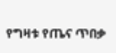የግዛቱ የጤና ጥበቃ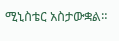ሚኒስቴር አስታውቋል።